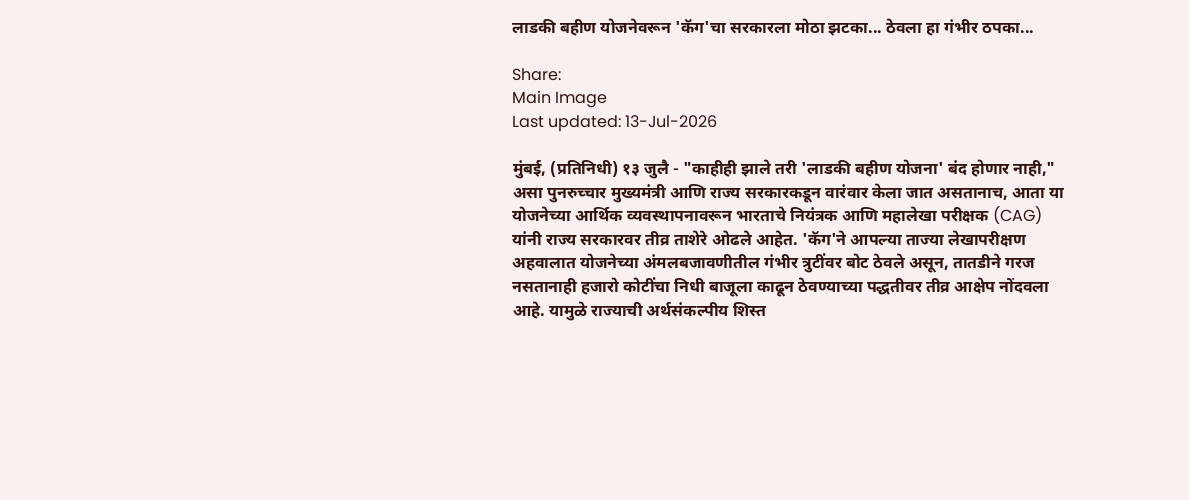लाडकी बहीण योजनेवरून 'कॅग'चा सरकारला मोठा झटका... ठेवला हा गंभीर ठपका...

Share:
Main Image
Last updated: 13-Jul-2026

मुंबई, (प्रतिनिधी) १३ जुलै - "काहीही झाले तरी 'लाडकी बहीण योजना' बंद होणार नाही," असा पुनरुच्चार मुख्यमंत्री आणि राज्य सरकारकडून वारंवार केला जात असतानाच, आता या योजनेच्या आर्थिक व्यवस्थापनावरून भारताचे नियंत्रक आणि महालेखा परीक्षक (CAG) यांनी राज्य सरकारवर तीव्र ताशेरे ओढले आहेत. 'कॅग'ने आपल्या ताज्या लेखापरीक्षण अहवालात योजनेच्या अंमलबजावणीतील गंभीर त्रुटींवर बोट ठेवले असून, तातडीने गरज नसतानाही हजारो कोटींचा निधी बाजूला काढून ठेवण्याच्या पद्धतीवर तीव्र आक्षेप नोंदवला आहे. यामुळे राज्याची अर्थसंकल्पीय शिस्त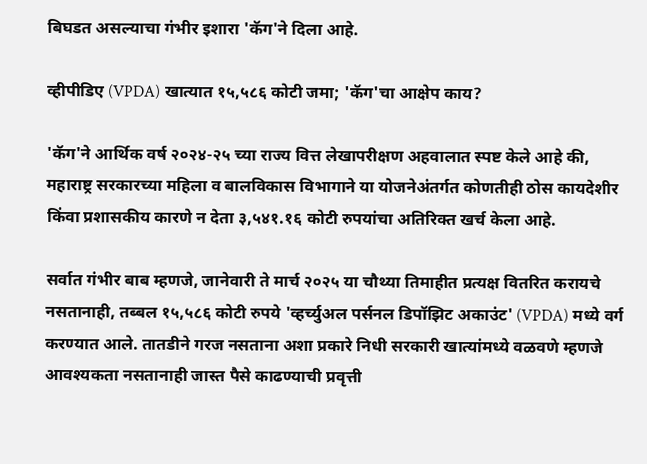बिघडत असल्याचा गंभीर इशारा 'कॅग'ने दिला आहे.

व्हीपीडिए (VPDA) खात्यात १५,५८६ कोटी जमा; 'कॅग'चा आक्षेप काय?

'कॅग'ने आर्थिक वर्ष २०२४-२५ च्या राज्य वित्त लेखापरीक्षण अहवालात स्पष्ट केले आहे की, महाराष्ट्र सरकारच्या महिला व बालविकास विभागाने या योजनेअंतर्गत कोणतीही ठोस कायदेशीर किंवा प्रशासकीय कारणे न देता ३,५४१.१६ कोटी रुपयांचा अतिरिक्त खर्च केला आहे.

सर्वात गंभीर बाब म्हणजे, जानेवारी ते मार्च २०२५ या चौथ्या तिमाहीत प्रत्यक्ष वितरित करायचे नसतानाही, तब्बल १५,५८६ कोटी रुपये 'व्हर्च्युअल पर्सनल डिपॉझिट अकाउंट' (VPDA) मध्ये वर्ग करण्यात आले. तातडीने गरज नसताना अशा प्रकारे निधी सरकारी खात्यांमध्ये वळवणे म्हणजे आवश्यकता नसतानाही जास्त पैसे काढण्याची प्रवृत्ती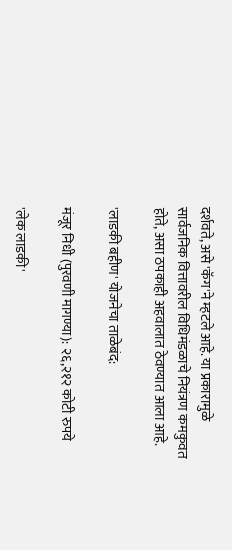दर्शवते, असे 'कॅग'ने म्हटले आहे. या प्रकारामुळे सार्वजनिक वित्तावरील विधिमंडळाचे नियंत्रण कमकुवत होते, असा ठपकाही अहवालात ठेवण्यात आला आहे.

'लाडकी बहीण' योजनेचा ताळेबंद:

मंजूर निधी (पुरवणी मागण्या): २६,२१२ कोटी रुपये

'लेक लाडकी'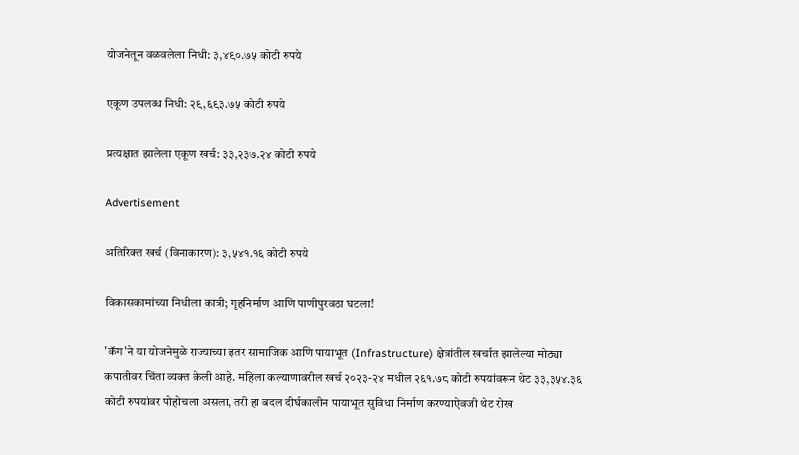योजनेतून वळवलेला निधी: ३,४९०.७५ कोटी रुपये

एकूण उपलब्ध निधी: २९,६९३.७५ कोटी रुपये

प्रत्यक्षात झालेला एकूण खर्च: ३३,२३७.२४ कोटी रुपये

Advertisement

अतिरिक्त खर्च (विनाकारण): ३,५४१.१६ कोटी रुपये

विकासकामांच्या निधीला कात्री; गृहनिर्माण आणि पाणीपुरवठा घटला!

'कॅग'ने या योजनेमुळे राज्याच्या इतर सामाजिक आणि पायाभूत (Infrastructure) क्षेत्रांतील खर्चात झालेल्या मोठ्या कपातीवर चिंता व्यक्त केली आहे. महिला कल्याणावरील खर्च २०२३-२४ मधील २६१.७८ कोटी रुपयांवरून थेट ३३,३५४.३६ कोटी रुपयांवर पोहोचला असला, तरी हा बदल दीर्घकालीन पायाभूत सुविधा निर्माण करण्याऐवजी थेट रोख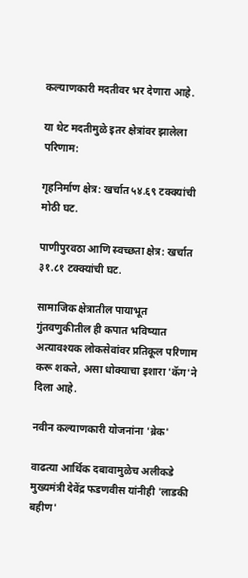कल्याणकारी मदतीवर भर देणारा आहे.

या थेट मदतीमुळे इतर क्षेत्रांवर झालेला परिणाम:

गृहनिर्माण क्षेत्र: खर्चात ५४.६९ टक्क्यांची मोठी घट.

पाणीपुरवठा आणि स्वच्छता क्षेत्र: खर्चात ३१.८१ टक्क्यांची घट.

सामाजिक क्षेत्रातील पायाभूत गुंतवणुकीतील ही कपात भविष्यात अत्यावश्यक लोकसेवांवर प्रतिकूल परिणाम करू शकते, असा धोक्याचा इशारा 'कॅग'ने दिला आहे.

नवीन कल्याणकारी योजनांना 'ब्रेक'

वाढत्या आर्थिक दबावामुळेच अलीकडे मुख्यमंत्री देवेंद्र फडणवीस यांनीही 'लाडकी बहीण'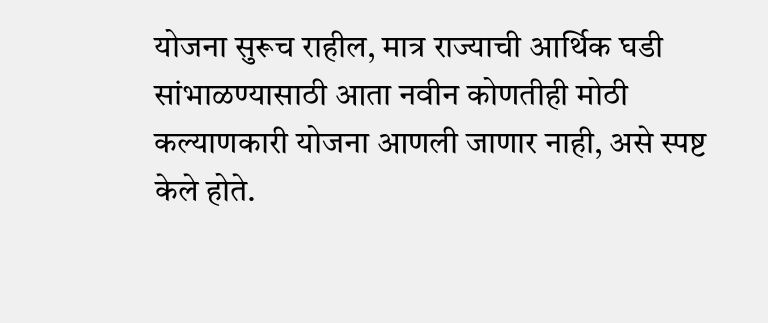योजना सुरूच राहील, मात्र राज्याची आर्थिक घडी सांभाळण्यासाठी आता नवीन कोणतीही मोठी कल्याणकारी योजना आणली जाणार नाही, असे स्पष्ट केले होते.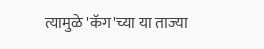त्यामुळे 'कॅग'च्या या ताज्या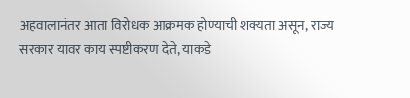अहवालानंतर आता विरोधक आक्रमक होण्याची शक्यता असून, राज्य सरकार यावर काय स्पष्टीकरण देते, याकडे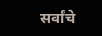सर्वांचे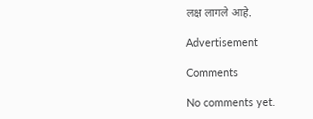लक्ष लागले आहे.

Advertisement

Comments

No comments yet.